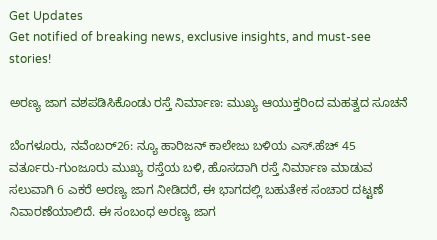Get Updates
Get notified of breaking news, exclusive insights, and must-see stories!

ಅರಣ್ಯ ಜಾಗ ವಶಪಡಿಸಿಕೊಂಡು ರಸ್ತೆ ನಿರ್ಮಾಣ: ಮುಖ್ಯ ಆಯುಕ್ತರಿಂದ ಮಹತ್ವದ ಸೂಚನೆ

ಬೆಂಗಳೂರು, ನವೆಂಬರ್26: ನ್ಯೂ ಹಾರಿಜನ್ ಕಾಲೇಜು ಬಳಿಯ ಎಸ್.ಹೆಚ್ 45 ವರ್ತೂರು-ಗುಂಜೂರು ಮುಖ್ಯ ರಸ್ತೆಯ ಬಳಿ, ಹೊಸದಾಗಿ ರಸ್ತೆ ನಿರ್ಮಾಣ ಮಾಡುವ ಸಲುವಾಗಿ 6 ಎಕರೆ ಅರಣ್ಯ ಜಾಗ ನೀಡಿದರೆ, ಈ ಭಾಗದಲ್ಲಿ ಬಹುತೇಕ ಸಂಚಾರ ದಟ್ಟಣೆ ನಿವಾರಣೆಯಾಲಿದೆ. ಈ ಸಂಬಂಧ ಅರಣ್ಯ ಜಾಗ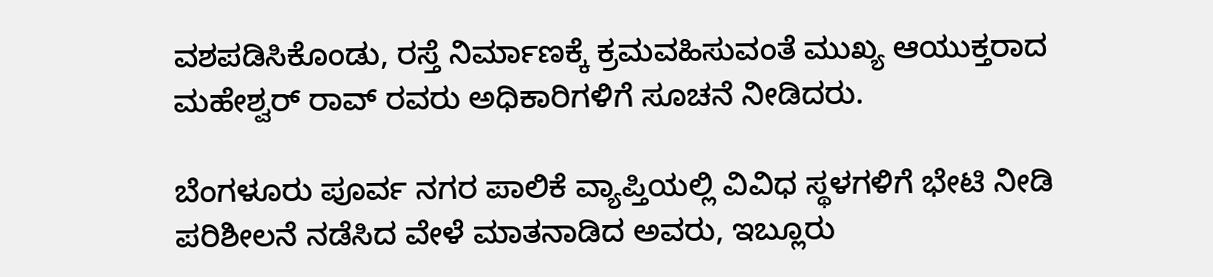ವಶಪಡಿಸಿಕೊಂಡು, ರಸ್ತೆ ನಿರ್ಮಾಣಕ್ಕೆ ಕ್ರಮವಹಿಸುವಂತೆ ಮುಖ್ಯ ಆಯುಕ್ತರಾದ ಮಹೇಶ್ವರ್ ರಾವ್ ರವರು ಅಧಿಕಾರಿಗಳಿಗೆ ಸೂಚನೆ ನೀಡಿದರು.

ಬೆಂಗಳೂರು ಪೂರ್ವ ನಗರ ಪಾಲಿಕೆ ವ್ಯಾಪ್ತಿಯಲ್ಲಿ ವಿವಿಧ ಸ್ಥಳಗಳಿಗೆ ಭೇಟಿ ನೀಡಿ ಪರಿಶೀಲನೆ ನಡೆಸಿದ ವೇಳೆ ಮಾತನಾಡಿದ ಅವರು, ಇಬ್ಲೂರು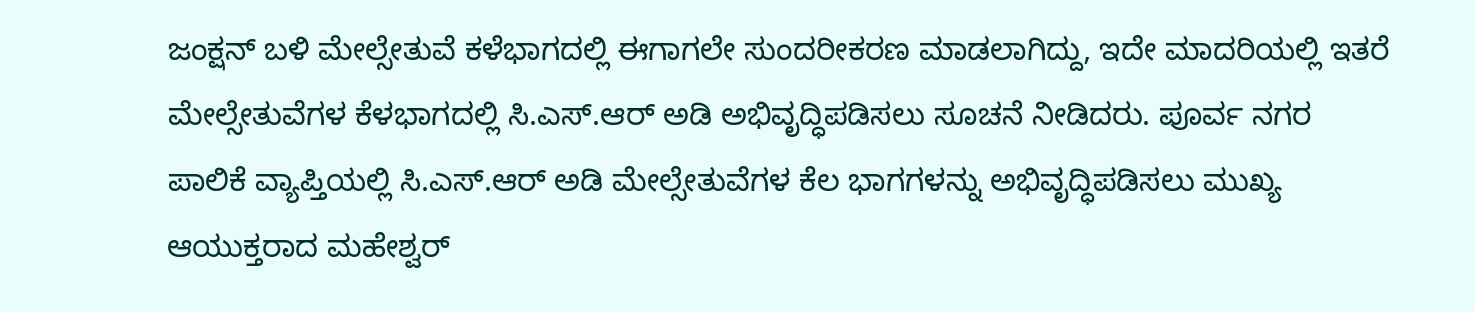ಜಂಕ್ಷನ್ ಬಳಿ ಮೇಲ್ಸೇತುವೆ ಕಳೆಭಾಗದಲ್ಲಿ ಈಗಾಗಲೇ ಸುಂದರೀಕರಣ ಮಾಡಲಾಗಿದ್ದು, ಇದೇ ಮಾದರಿಯಲ್ಲಿ ಇತರೆ ಮೇಲ್ಸೇತುವೆಗಳ ಕೆಳಭಾಗದಲ್ಲಿ ಸಿ.ಎಸ್.ಆರ್ ಅಡಿ ಅಭಿವೃದ್ಧಿಪಡಿಸಲು ಸೂಚನೆ ನೀಡಿದರು‌. ಪೂರ್ವ ನಗರ ಪಾಲಿಕೆ ವ್ಯಾಪ್ತಿಯಲ್ಲಿ ಸಿ.ಎಸ್.ಆರ್ ಅಡಿ ಮೇಲ್ಸೇತುವೆಗಳ ಕೆಲ ಭಾಗಗಳನ್ನು ಅಭಿವೃದ್ಧಿಪಡಿಸಲು ಮುಖ್ಯ ಆಯುಕ್ತರಾದ ಮಹೇಶ್ವರ್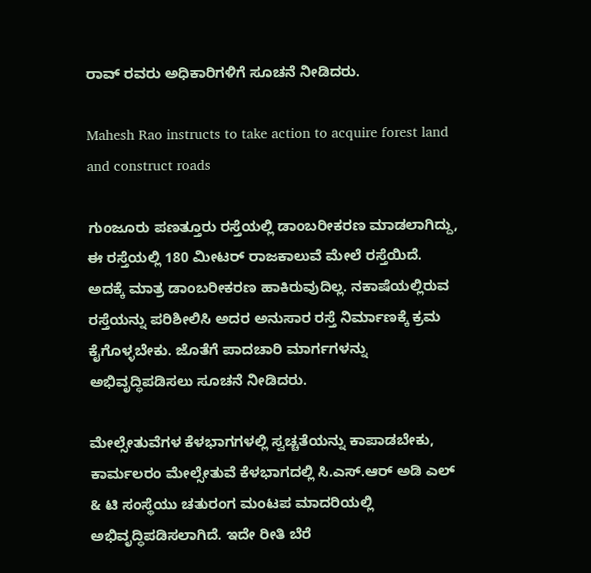ರಾವ್ ರವರು ಅಧಿಕಾರಿಗಳಿಗೆ ಸೂಚನೆ ನೀಡಿದರು.

Mahesh Rao instructs to take action to acquire forest land and construct roads

ಗುಂಜೂರು ಪಣತ್ತೂರು ರಸ್ತೆಯಲ್ಲಿ ಡಾಂಬರೀಕರಣ ಮಾಡಲಾಗಿದ್ದು, ಈ ರಸ್ತೆಯಲ್ಲಿ 180 ಮೀಟರ್ ರಾಜಕಾಲುವೆ ಮೇಲೆ ರಸ್ತೆಯಿದೆ. ಅದಕ್ಕೆ ಮಾತ್ರ ಡಾಂಬರೀಕರಣ ಹಾಕಿರುವುದಿಲ್ಲ. ನಕಾಷೆಯಲ್ಲಿರುವ ರಸ್ತೆಯನ್ನು ಪರಿಶೀಲಿಸಿ ಅದರ ಅನುಸಾರ ರಸ್ತೆ ನಿರ್ಮಾಣಕ್ಕೆ ಕ್ರಮ ಕೈಗೊಳ್ಳಬೇಕು. ಜೊತೆಗೆ ಪಾದಚಾರಿ ಮಾರ್ಗಗಳನ್ನು ಅಭಿವೃದ್ಧಿಪಡಿಸಲು ಸೂಚನೆ ನೀಡಿದರು‌.

ಮೇಲ್ಸೇತುವೆಗಳ ಕೆಳಭಾಗಗಳಲ್ಲಿ ಸ್ವಚ್ಚತೆಯನ್ನು ಕಾಪಾಡಬೇಕು, ಕಾರ್ಮಲರಂ ಮೇಲ್ಸೇತುವೆ ಕೆಳಭಾಗದಲ್ಲಿ ಸಿ.ಎಸ್.ಆರ್ ಅಡಿ ಎಲ್ & ಟಿ ಸಂಸ್ಥೆಯು ಚತುರಂಗ ಮಂಟಪ ಮಾದರಿಯಲ್ಲಿ ಅಭಿವೃದ್ಧಿಪಡಿಸಲಾಗಿದೆ. ಇದೇ ರೀತಿ ಬೆರೆ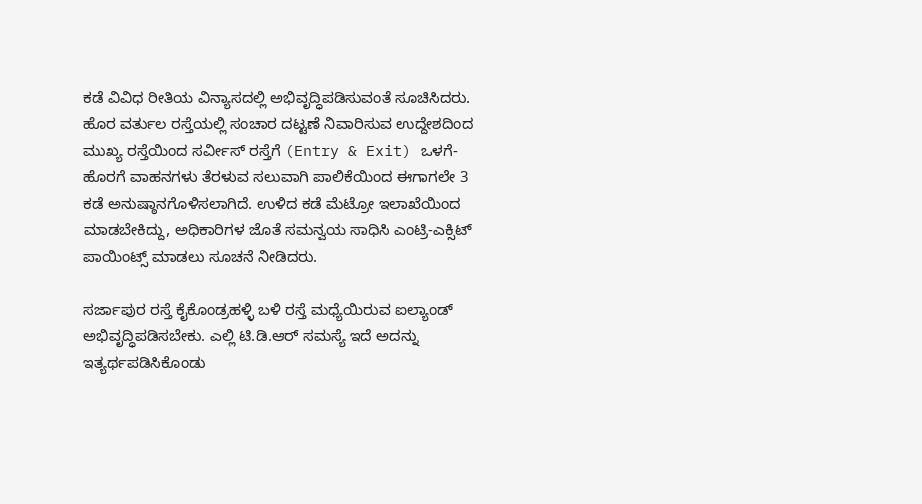ಕಡೆ ವಿವಿಧ ರೀತಿಯ ವಿನ್ಯಾಸದಲ್ಲಿ ಅಭಿವೃದ್ಧಿಪಡಿಸುವಂತೆ ಸೂಚಿಸಿದರು. ಹೊರ ವರ್ತುಲ ರಸ್ತೆಯಲ್ಲಿ ಸಂಚಾರ ದಟ್ಟಣೆ ನಿವಾರಿಸುವ ಉದ್ದೇಶದಿಂದ ಮುಖ್ಯ ರಸ್ತೆಯಿಂದ ಸರ್ವೀಸ್ ರಸ್ತೆಗೆ (Entry & Exit) ಒಳಗೆ-ಹೊರಗೆ ವಾಹನಗಳು ತೆರಳುವ ಸಲುವಾಗಿ ಪಾಲಿಕೆಯಿಂದ ಈಗಾಗಲೇ 3 ಕಡೆ ಅನುಷ್ಠಾನಗೊಳಿಸಲಾಗಿದೆ. ಉಳಿದ ಕಡೆ ಮೆಟ್ರೋ ಇಲಾಖೆಯಿಂದ ಮಾಡಬೇಕಿದ್ದು, ಅಧಿಕಾರಿಗಳ ಜೊತೆ ಸಮನ್ವಯ ಸಾಧಿಸಿ ಎಂಟ್ರಿ-ಎಕ್ಸಿಟ್ ಪಾಯಿಂಟ್ಸ್ ಮಾಡಲು ಸೂಚನೆ ನೀಡಿದರು.

ಸರ್ಜಾಪುರ ರಸ್ತೆ ಕೈಕೊಂಡ್ರಹಳ್ಳಿ ಬಳಿ ರಸ್ತೆ ಮಧ್ಯೆಯಿರುವ ಐಲ್ಯಾಂಡ್ ಅಭಿವೃದ್ಧಿಪಡಿಸಬೇಕು. ಎಲ್ಲಿ ಟಿ.ಡಿ.ಆರ್ ಸಮಸ್ಯೆ ಇದೆ ಅದನ್ನು ಇತ್ಯರ್ಥಪಡಿಸಿಕೊಂಡು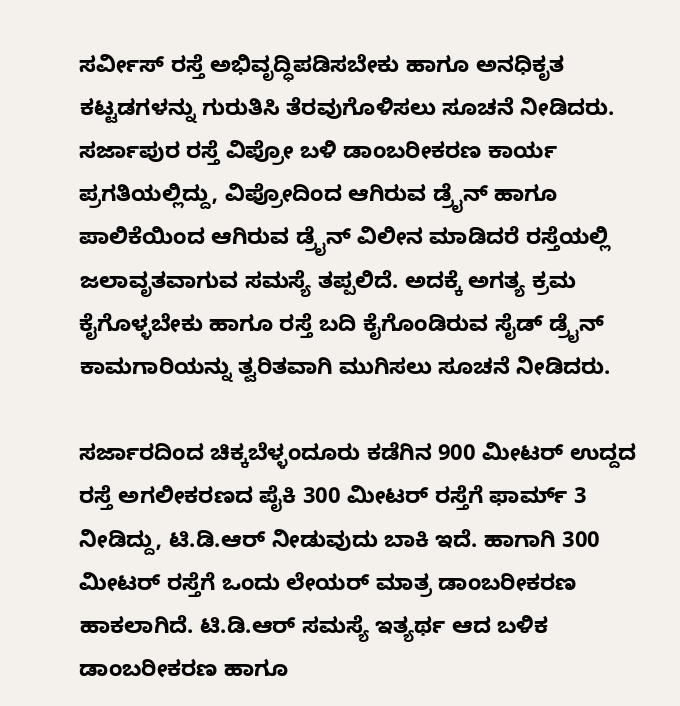ಸರ್ವೀಸ್ ರಸ್ತೆ ಅಭಿವೃದ್ಧಿಪಡಿಸಬೇಕು ಹಾಗೂ ಅನಧಿಕೃತ ಕಟ್ಟಡಗಳನ್ನು ಗುರುತಿಸಿ ತೆರವುಗೊಳಿಸಲು ಸೂಚನೆ ನೀಡಿದರು. ಸರ್ಜಾಪುರ ರಸ್ತೆ ವಿಪ್ರೋ ಬಳಿ‌‌ ಡಾಂಬರೀಕರಣ ಕಾರ್ಯ ಪ್ರಗತಿಯಲ್ಲಿದ್ದು, ವಿಪ್ರೋದಿಂದ ಆಗಿರುವ ಡ್ರೈನ್ ಹಾಗೂ ಪಾಲಿಕೆಯಿಂದ ಆಗಿರುವ ಡ್ರೈನ್ ವಿಲೀನ ಮಾಡಿದರೆ ರಸ್ತೆಯಲ್ಲಿ ಜಲಾವೃತವಾಗುವ ಸಮಸ್ಯೆ ತಪ್ಪಲಿದೆ. ಅದಕ್ಕೆ ಅಗತ್ಯ ಕ್ರಮ ಕೈಗೊಳ್ಳಬೇಕು ಹಾಗೂ ರಸ್ತೆ ಬದಿ ಕೈಗೊಂಡಿರುವ ಸೈಡ್ ಡ್ರೈನ್ ಕಾಮಗಾರಿಯನ್ನು ತ್ವರಿತವಾಗಿ ಮುಗಿಸಲು ಸೂಚನೆ ನೀಡಿದರು.

ಸರ್ಜಾರದಿಂದ ಚಿಕ್ಕಬೆಳ್ಳಂದೂರು ಕಡೆಗಿನ 900 ಮೀಟರ್ ಉದ್ದದ ರಸ್ತೆ ಅಗಲೀಕರಣದ ಪೈಕಿ 300 ಮೀಟರ್ ರಸ್ತೆಗೆ ಫಾರ್ಮ್ 3 ನೀಡಿದ್ದು, ಟಿ.ಡಿ.ಆರ್ ನೀಡುವುದು ಬಾಕಿ ಇದೆ. ಹಾಗಾಗಿ 300 ಮೀಟರ್ ರಸ್ತೆಗೆ ಒಂದು ಲೇಯರ್ ಮಾತ್ರ ಡಾಂಬರೀಕರಣ ಹಾಕಲಾಗಿದೆ. ಟಿ.ಡಿ.ಆರ್ ಸಮಸ್ಯೆ ಇತ್ಯರ್ಥ ಆದ ಬಳಿಕ ಡಾಂಬರೀಕರಣ ಹಾಗೂ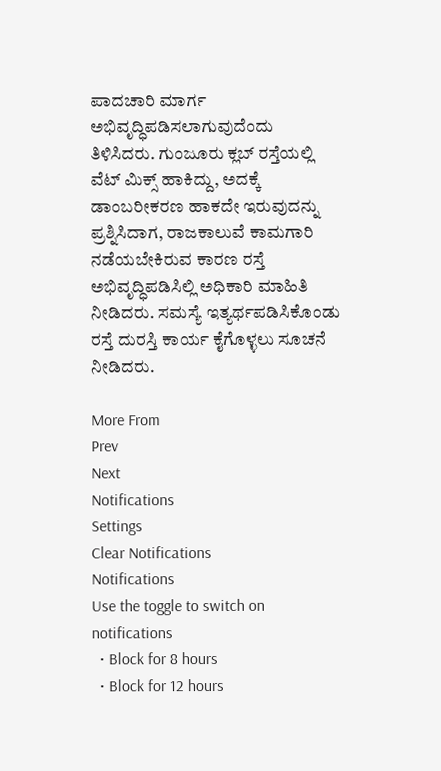ಪಾದಚಾರಿ ಮಾರ್ಗ ಅಭಿವೃದ್ಧಿಪಡಿಸಲಾಗುವುದೆಂದು ತಿಳಿಸಿದರು. ಗುಂಜೂರು ಕ್ಲಬ್ ರಸ್ತೆಯಲ್ಲಿ ವೆಟ್ ಮಿಕ್ಸ್ ಹಾಕಿದ್ದು, ಅದಕ್ಕೆ ಡಾಂಬರೀಕರಣ ಹಾಕದೇ ಇರುವುದನ್ನು ಪ್ರಶ್ನಿಸಿದಾಗ, ರಾಜಕಾಲುವೆ ಕಾಮಗಾರಿ ನಡೆಯಬೇಕಿರುವ ಕಾರಣ ರಸ್ತೆ ಅಭಿವೃದ್ಧಿಪಡಿಸಿಲ್ಲಿ ಅಧಿಕಾರಿ ಮಾಹಿತಿ ನೀಡಿದರು. ಸಮಸ್ಯೆ ಇತ್ಯರ್ಥಪಡಿಸಿಕೊಂಡು ರಸ್ತೆ ದುರಸ್ತಿ ಕಾರ್ಯ ಕೈಗೊಳ್ಳಲು ಸೂಚನೆ ನೀಡಿದರು.

More From
Prev
Next
Notifications
Settings
Clear Notifications
Notifications
Use the toggle to switch on notifications
  • Block for 8 hours
  • Block for 12 hours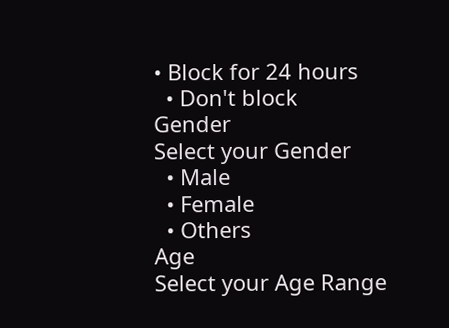• Block for 24 hours
  • Don't block
Gender
Select your Gender
  • Male
  • Female
  • Others
Age
Select your Age Range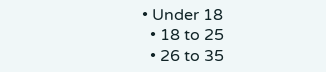• Under 18
  • 18 to 25
  • 26 to 35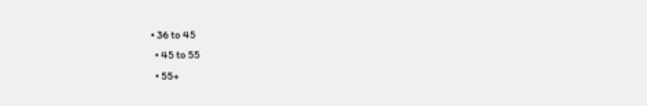• 36 to 45
  • 45 to 55
  • 55+